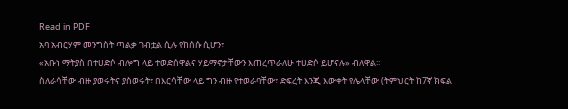Read in PDF
አባ አብርሃም መንግስት ጣልቃ ገብቷል ሲሉ የከሰሱ ሲሆን፣
«አቡነ ማትያስ በተሀድሶ ብሎግ ላይ ተወድሰዋልና ሃይማኖታቸውን እጠረጥራለሁ ተሀድሶ ይሆናሉ» ብለዋል፡፡
ስለራሳቸው ብዙ ያወሩትና ያስወሩት፣ በእርሳቸው ላይ ግን ብዙ የተወራባቸው፣ ድፍረት እንጂ እውቀት የሌላቸው (ትምህርት ከ7ኛ ክፍል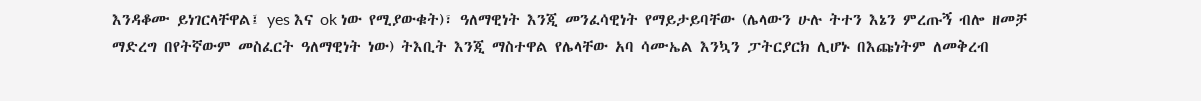እንዳቆሙ ይነገርላቸዋል፤ yes እና ok ነው የሚያውቁት)፣ ዓለማዊነት እንጂ መንፈሳዊነት የማይታይባቸው (ሌላውን ሁሉ ትተን እኔን ምረጡኝ ብሎ ዘመቻ ማድረግ በየትኛውም መስፈርት ዓለማዊነት ነው) ትእቢት እንጂ ማስተዋል የሌላቸው አባ ሳሙኤል እንኳን ፓትርያርክ ሊሆኑ በእጩነትም ለመቅረብ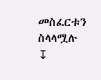መስፈርቱን ስላላሟሉ
↧